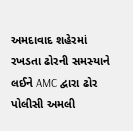અમદાવાદ શહેરમાં રખડતા ઢોરની સમસ્યાને લઈને AMC દ્વારા ઢોર પોલીસી અમલી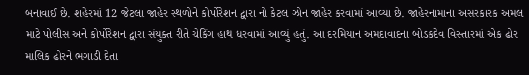બનાવાઈ છે. શહેરમાં 12 જેટલા જાહેર સ્થળોને કોર્પોરેશન દ્વારા નો કેટલ ઝોન જાહેર કરવામાં આવ્યા છે. જાહેરનામાના અસરકારક અમલ માટે પોલીસ અને કોર્પોરેશન દ્વારા સંયુક્ત રીતે ચેકિંગ હાથ ધરવામાં આવ્યું હતું. આ દરમિયાન અમદાવાદના બોડકદેવ વિસ્તારમાં એક ઢોર માલિક ઢોરને ભગાડી દેતા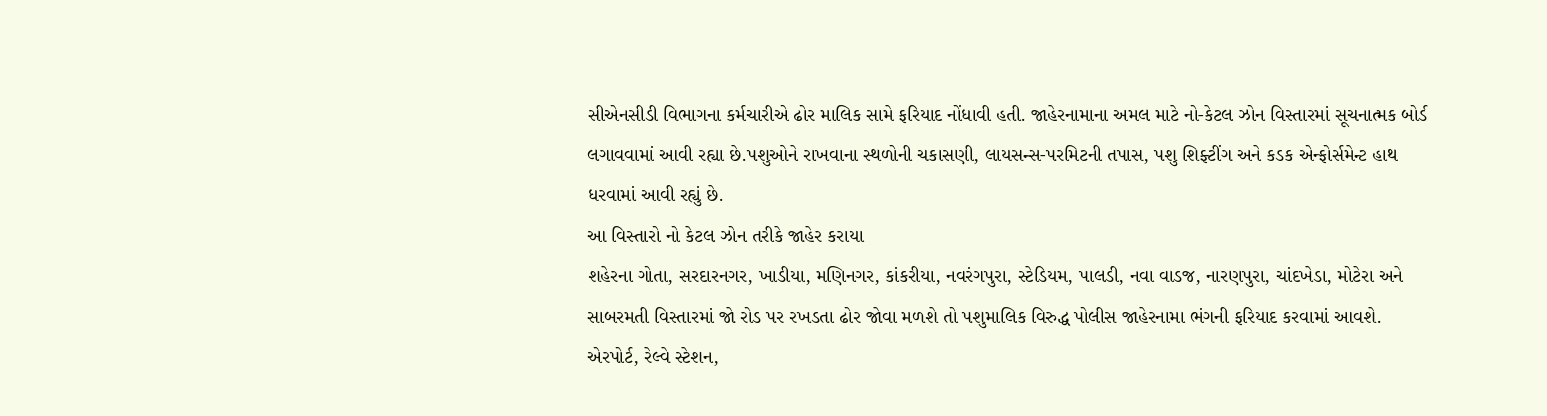સીએનસીડી વિભાગના કર્મચારીએ ઢોર માલિક સામે ફરિયાદ નોંધાવી હતી. જાહેરનામાના અમલ માટે નો-કેટલ ઝોન વિસ્તારમાં સૂચનાત્મક બોર્ડ લગાવવામાં આવી રહ્યા છે.પશુઓને રાખવાના સ્થળોની ચકાસણી, લાયસન્સ-પરમિટની તપાસ, પશુ શિફ્ટીંગ અને કડક એન્ફોર્સમેન્ટ હાથ ધરવામાં આવી રહ્યું છે.
આ વિસ્તારો નો કેટલ ઝોન તરીકે જાહેર કરાયા
શહેરના ગોતા, સરદારનગર, ખાડીયા, મણિનગર, કાંકરીયા, નવરંગપુરા, સ્ટેડિયમ, પાલડી, નવા વાડજ, નારણપુરા, ચાંદખેડા, મોટેરા અને સાબરમતી વિસ્તારમાં જો રોડ પર રખડતા ઢોર જોવા મળશે તો પશુમાલિક વિરુદ્ધ પોલીસ જાહેરનામા ભંગની ફરિયાદ કરવામાં આવશે. એરપોર્ટ, રેલ્વે સ્ટેશન,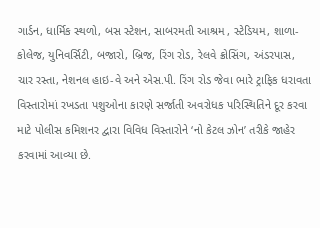ગાર્ડન, ધાર્મિક સ્થળો, બસ સ્ટેશન, સાબરમતી આશ્રમ , સ્ટેડિયમ, શાળા-કોલેજ, યુનિવર્સિટી, બજારો, બ્રિજ, રિંગ રોડ, રેલવે ક્રોસિંગ, અંડરપાસ, ચાર રસ્તા, નેશનલ હાઇ-વે અને એસ.પી. રિંગ રોડ જેવા ભારે ટ્રાફિક ધરાવતા વિસ્તારોમાં રખડતા પશુઓના કારણે સર્જાતી અવરોધક પરિસ્થિતિને દૂર કરવા માટે પોલીસ કમિશનર દ્વારા વિવિધ વિસ્તારોને ‘નો કેટલ ઝોન’ તરીકે જાહેર કરવામાં આવ્યા છે.